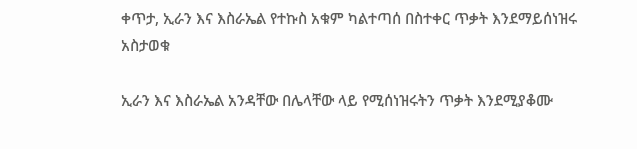ቀጥታ, ኢራን እና እስራኤል የተኩስ አቁም ካልተጣሰ በስተቀር ጥቃት እንደማይሰነዝሩ አስታወቁ

ኢራን እና እስራኤል አንዳቸው በሌላቸው ላይ የሚሰነዝሩትን ጥቃት እንደሚያቆሙ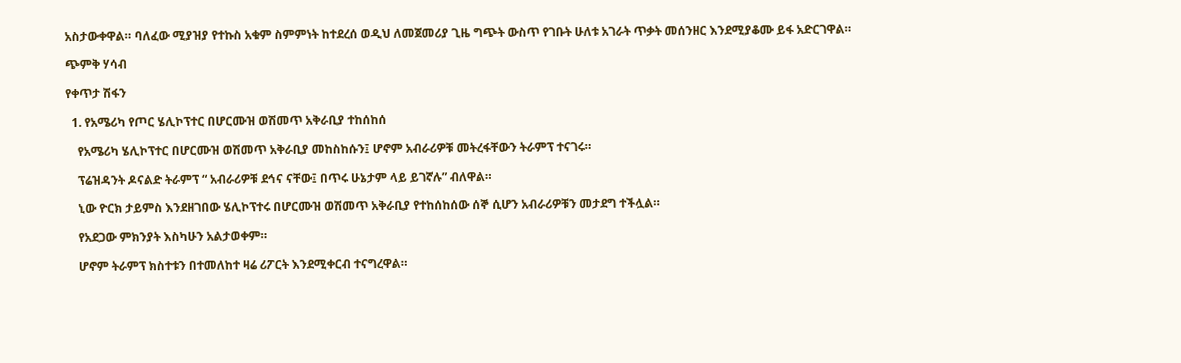አስታውቀዋል። ባለፈው ሚያዝያ የተኩስ አቁም ስምምነት ከተደረሰ ወዲህ ለመጀመሪያ ጊዜ ግጭት ውስጥ የገቡት ሁለቱ አገራት ጥቃት መሰንዘር እንደሚያቆሙ ይፋ አድርገዋል።

ጭምቅ ሃሳብ

የቀጥታ ሽፋን

  1. የአሜሪካ የጦር ሄሊኮፕተር በሆርሙዝ ወሽመጥ አቅራቢያ ተከሰከሰ

    የአሜሪካ ሄሊኮፕተር በሆርሙዝ ወሽመጥ አቅራቢያ መከስከሱን፤ ሆኖም አብራሪዎቹ መትረፋቸውን ትራምፕ ተናገሩ።

    ፕሬዝዳንት ዶናልድ ትራምፕ “ አብራሪዎቹ ደኅና ናቸው፤ በጥሩ ሁኔታም ላይ ይገኛሉ” ብለዋል።

    ኒው ዮርክ ታይምስ እንደዘገበው ሄሊኮፕተሩ በሆርሙዝ ወሽመጥ አቅራቢያ የተከሰከሰው ሰኞ ሲሆን አብራሪዎቹን መታደግ ተችሏል።

    የአደጋው ምክንያት እስካሁን አልታወቀም።

    ሆኖም ትራምፕ ክስተቱን በተመለከተ ዛሬ ሪፖርት እንደሚቀርብ ተናግረዋል።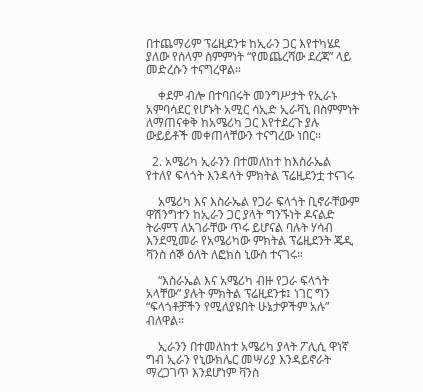በተጨማሪም ፕሬዚደንቱ ከኢራን ጋር እየተካሄደ ያለው የሰላም ስምምነት “የመጨረሻው ደረጃ” ላይ መድረሱን ተናግረዋል።

    ቀደም ብሎ በተባበሩት መንግሥታት የኢራኑ አምባሳደር የሆኑት አሚር ሳኢድ ኢራቫኒ በስምምነት ለማጠናቀቅ ከአሜሪካ ጋር እየተደረጉ ያሉ ውይይቶች መቀጠላቸውን ተናግረው ነበር።

  2. አሜሪካ ኢራንን በተመለከተ ከእስራኤል የተለየ ፍላጎት እንዳላት ምክትል ፕሬዚደንቷ ተናገሩ

    አሜሪካ እና እስራኤል የጋራ ፍላጎት ቢኖራቸውም ዋሽንግተን ከኢራን ጋር ያላት ግንኙነት ዶናልድ ትራምፕ ለአገራቸው ጥሩ ይሆናል ባሉት ሃሳብ እንደሚመራ የአሜሪካው ምክትል ፕሬዚደንት ጄዲ ቫንስ ሰኞ ዕለት ለፎክስ ኒውስ ተናገሩ።

    “እስራኤል እና አሜሪካ ብዙ የጋራ ፍላጎት አላቸው” ያሉት ምክትል ፕሬዚደንቱ፤ ነገር ግን “ፍላጎቶቻችን የሚለያዩበት ሁኔታዎችም አሉ” ብለዋል።

    ኢራንን በተመለከተ አሜሪካ ያላት ፖሊሲ ዋነኛ ግብ ኢራን የኒውክሌር መሣሪያ እንዳይኖራት ማረጋገጥ እንደሆነም ቫንስ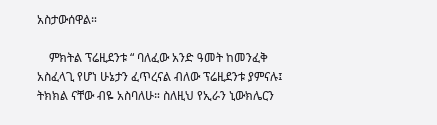አስታውሰዋል።

    ምክትል ፕሬዚደንቱ “ ባለፈው አንድ ዓመት ከመንፈቅ አስፈላጊ የሆነ ሁኔታን ፈጥረናል ብለው ፕሬዚደንቱ ያምናሉ፤ ትክክል ናቸው ብዬ አስባለሁ። ስለዚህ የኢራን ኒውክሌርን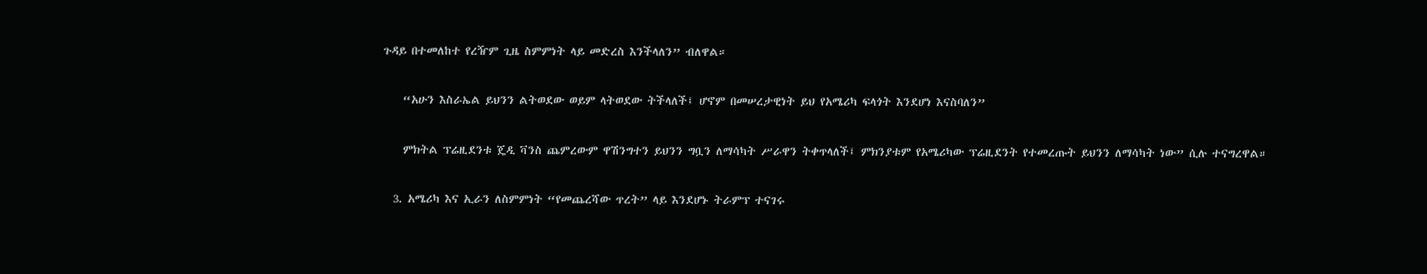ጉዳይ በተመለከተ የረዥም ጊዜ ስምምነት ላይ መድረስ እንችላለን” ብለዋል።

    “አሁን እስራኤል ይህንን ልትወደው ወይም ላትወደው ትችላለች፤ ሆኖም በመሠረታዊነት ይህ የአሜሪካ ፍላጎት እንደሆነ እናስባለን”

    ምክትል ፕሬዚደንቱ ጄዲ ቫንስ ጨምረውም ዋሽንግተን ይህንን ግቧን ለማሳካት ሥራዋን ትቀጥላለች፤ ምክንያቱም የአሜሪካው ፕሬዚደንት የተመረጡት ይህንን ለማሳካት ነው” ሲሉ ተናግረዋል።

  3. አሜሪካ እና ኢራን ለስምምነት “የመጨረሻው ጥረት” ላይ እንደሆኑ ትራምፕ ተናገሩ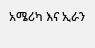አሜሪካ እና ኢራን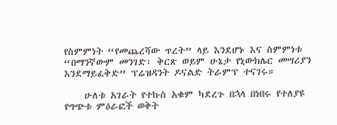የስምምነት “የመጨረሻው ጥረት” ላይ እንደሆኑ እና ስምምነቱ “በማንኛውም መንገድ፣ ቅርጽ ወይም ሁኔታ የኒውክሌር መሣሪያን እንደማይፈቅድ” ፕሬዝዳንት ዶናልድ ትራምፕ ተናገሩ።

    ሁለቱ አገራት የተኩስ አቁም ካደረጉ በኋላ በነበሩ የተለያዩ የግጭቱ ምዕራፎች ወቅት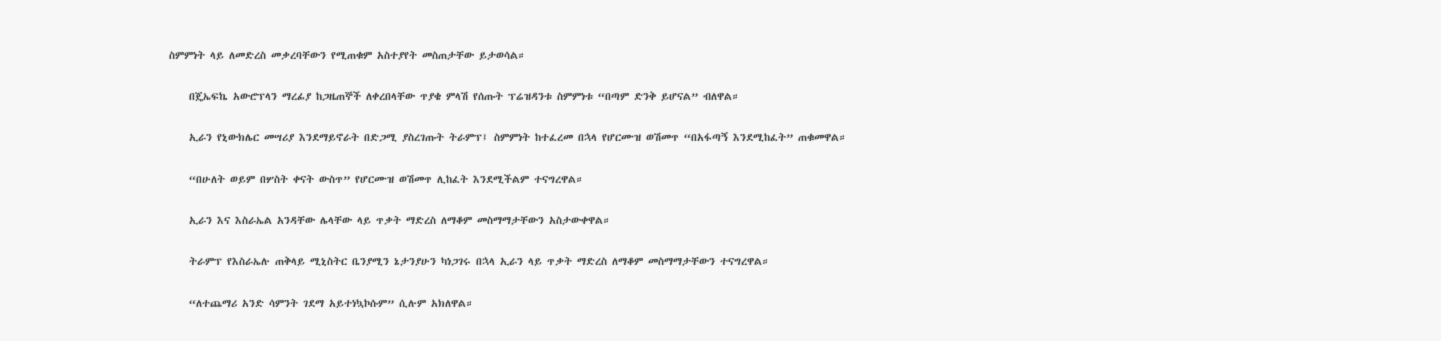ስምምነት ላይ ለመድረስ መቃረባቸውን የሚጠቁም አስተያየት መስጠታቸው ይታወሳል።

    በጄኤፍኬ አውሮፕላን ማረፊያ ከጋዜጠኞች ለቀረበላቸው ጥያቄ ምላሽ የሰጡት ፕሬዝዳንቱ ስምምነቱ “በጣም ድንቅ ይሆናል” ብለዋል።

    ኢራን የኒውክሌር መሣሪያ እንደማይኖራት በድጋሚ ያስረገጡት ትራምፕ፤ ስምምነት ከተፈረመ በኋላ የሆርሙዝ ወሽመጥ “በአፋጣኝ እንደሚከፈት” ጠቁመዋል።

    “በሁለት ወይም በሦስት ቀናት ውስጥ” የሆርሙዝ ወሽመጥ ሊከፈት እንደሚችልም ተናግረዋል።

    ኢራን እና እስራኤል አንዳቸው ሌላቸው ላይ ጥቃት ማድረስ ለማቆም መስማማታቸውን አስታውቀዋል።

    ትራምፕ የእስራኤሉ ጠቅላይ ሚኒስትር ቤንያሚን ኔታንያሁን ካነጋገሩ በኋላ ኢራን ላይ ጥቃት ማድረስ ለማቆም መስማማታቸውን ተናግረዋል።

    “ለተጨማሪ አንድ ሳምንት ገደማ አይተነኳኮሱም” ሲሉም አክለዋል።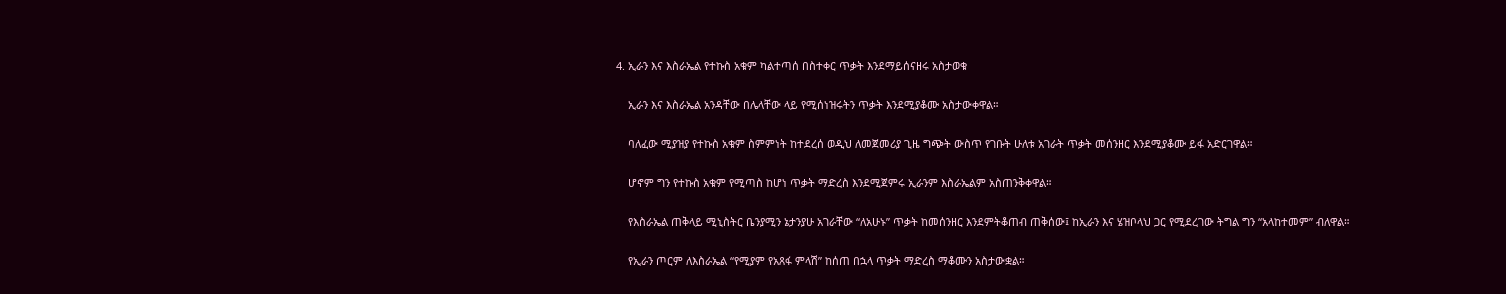4. ኢራን እና እስራኤል የተኩስ አቁም ካልተጣሰ በስተቀር ጥቃት እንደማይሰናዘሩ አስታወቁ

    ኢራን እና እስራኤል አንዳቸው በሌላቸው ላይ የሚሰነዝሩትን ጥቃት እንደሚያቆሙ አስታውቀዋል።

    ባለፈው ሚያዝያ የተኩስ አቁም ስምምነት ከተደረሰ ወዲህ ለመጀመሪያ ጊዜ ግጭት ውስጥ የገቡት ሁለቱ አገራት ጥቃት መሰንዘር እንደሚያቆሙ ይፋ አድርገዋል።

    ሆኖም ግን የተኩስ አቁም የሚጣስ ከሆነ ጥቃት ማድረስ እንደሚጀምሩ ኢራንም እስራኤልም አስጠንቅቀዋል።

    የእስራኤል ጠቅላይ ሚኒስትር ቤንያሚን ኔታንያሁ አገራቸው “ለአሁኑ” ጥቃት ከመሰንዘር እንደምትቆጠብ ጠቅሰው፤ ከኢራን እና ሄዝቦላህ ጋር የሚደረገው ትግል ግን “አላከተመም” ብለዋል።

    የኢራን ጦርም ለእስራኤል “የሚያም የአጸፋ ምላሽ” ከሰጠ በኋላ ጥቃት ማድረስ ማቆሙን አስታውቋል።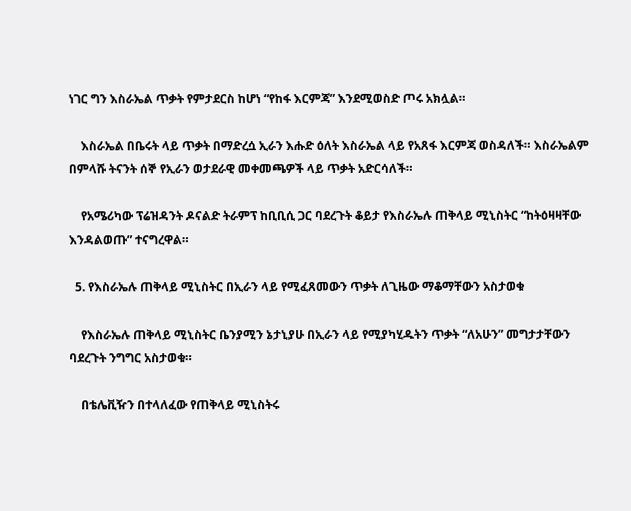ነገር ግን እስራኤል ጥቃት የምታደርስ ከሆነ “የከፋ እርምጃ” እንደሚወስድ ጦሩ አክሏል።

    እስራኤል በቤሩት ላይ ጥቃት በማድረሷ ኢራን እሑድ ዕለት እስራኤል ላይ የአጸፋ እርምጃ ወስዳለች። እስራኤልም በምላሹ ትናንት ሰኞ የኢራን ወታደራዊ መቀመጫዎች ላይ ጥቃት አድርሳለች።

    የአሜሪካው ፕሬዝዳንት ዶናልድ ትራምፕ ከቢቢሲ ጋር ባደረጉት ቆይታ የእስራኤሉ ጠቅላይ ሚኒስትር “ከትዕዛዛቸው እንዳልወጡ” ተናግረዋል።

  5. የእስራኤሉ ጠቅላይ ሚኒስትር በኢራን ላይ የሚፈጸመውን ጥቃት ለጊዜው ማቆማቸውን አስታወቁ

    የእስራኤሉ ጠቅላይ ሚኒስትር ቤንያሚን ኔታኒያሁ በኢራን ላይ የሚያካሂዱትን ጥቃት “ለአሁን” መግታታቸውን ባደረጉት ንግግር አስታወቁ።

    በቴሌቪዥን በተላለፈው የጠቅላይ ሚኒስትሩ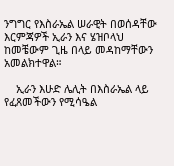ንግግር የእስራኤል ሠራዊት በወሰዳቸው እርምጃዎች ኢራን እና ሄዝቦላህ ከመቼውም ጊዜ በላይ መዳከማቸውን አመልክተዋል።

    ኢራን እሁድ ሌሊት በእስራኤል ላይ የፈጸመችውን የሚሳዔል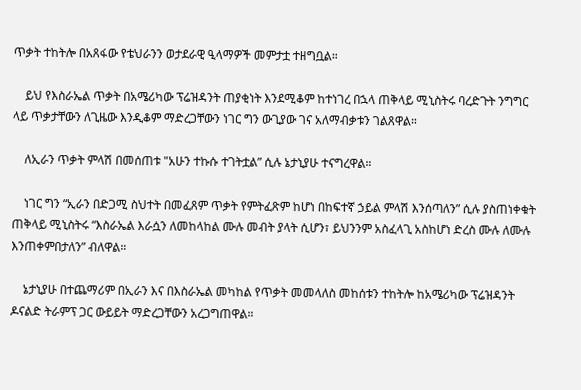ጥቃት ተከትሎ በአጸፋው የቴህራንን ወታደራዊ ዒላማዎች መምታቷ ተዘግቧል።

    ይህ የእስራኤል ጥቃት በአሜሪካው ፕሬዝዳንት ጠያቂነት እንደሚቆም ከተነገረ በኋላ ጠቅላይ ሚኒስትሩ ባረድጉት ንግግር ላይ ጥቃታቸውን ለጊዜው እንዲቆም ማድረጋቸውን ነገር ግን ውጊያው ገና አለማብቃቱን ገልጸዋል።

    ለኢራን ጥቃት ምላሽ በመሰጠቱ "አሁን ተኩሱ ተገትቷል” ሲሉ ኔታኒያሁ ተናግረዋል።

    ነገር ግን “ኢራን በድጋሚ ስህተት በመፈጸም ጥቃት የምትፈጽም ከሆነ በከፍተኛ ኃይል ምላሽ እንሰጣለን” ሲሉ ያስጠነቀቁት ጠቅላይ ሚኒስትሩ “እስራኤል እራሷን ለመከላከል ሙሉ መብት ያላት ሲሆን፣ ይህንንም አስፈላጊ አስከሆነ ድረስ ሙሉ ለሙሉ እንጠቀምበታለን” ብለዋል።

    ኔታኒያሁ በተጨማሪም በኢራን እና በእስራኤል መካከል የጥቃት መመላለስ መከሰቱን ተከትሎ ከአሜሪካው ፕሬዝዳንት ዶናልድ ትራምፕ ጋር ውይይት ማድረጋቸውን አረጋግጠዋል።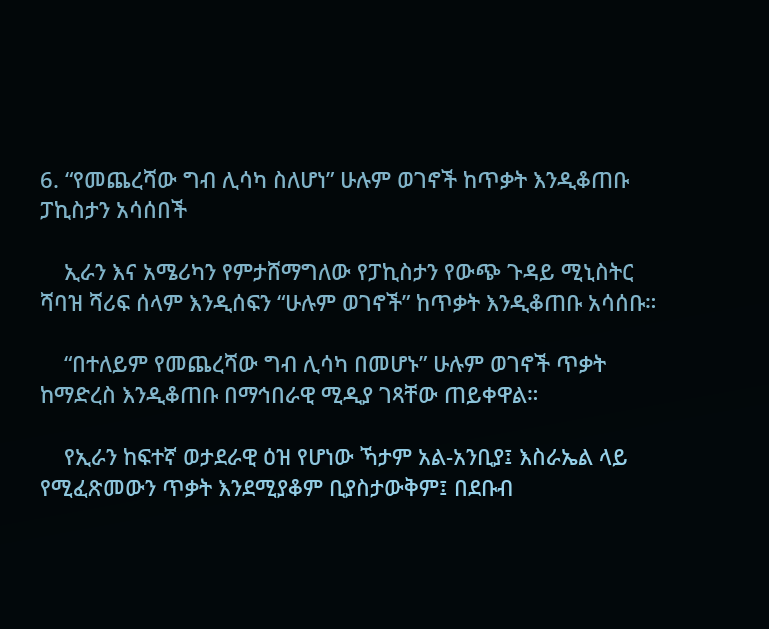6. “የመጨረሻው ግብ ሊሳካ ስለሆነ” ሁሉም ወገኖች ከጥቃት እንዲቆጠቡ ፓኪስታን አሳሰበች

    ኢራን እና አሜሪካን የምታሸማግለው የፓኪስታን የውጭ ጉዳይ ሚኒስትር ሻባዝ ሻሪፍ ሰላም እንዲሰፍን “ሁሉም ወገኖች” ከጥቃት እንዲቆጠቡ አሳሰቡ።

    “በተለይም የመጨረሻው ግብ ሊሳካ በመሆኑ” ሁሉም ወገኖች ጥቃት ከማድረስ እንዲቆጠቡ በማኅበራዊ ሚዲያ ገጻቸው ጠይቀዋል።

    የኢራን ከፍተኛ ወታደራዊ ዕዝ የሆነው ኻታም አል-አንቢያ፤ እስራኤል ላይ የሚፈጽመውን ጥቃት እንደሚያቆም ቢያስታውቅም፤ በደቡብ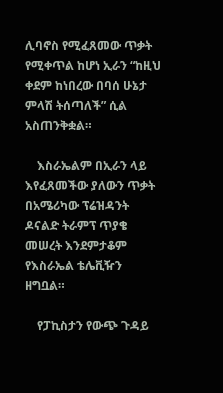ሊባኖስ የሚፈጸመው ጥቃት የሚቀጥል ከሆነ ኢራን “ከዚህ ቀደም ከነበረው በባሰ ሁኔታ ምላሽ ትሰጣለች” ሲል አስጠንቅቋል።

    እስራኤልም በኢራን ላይ እየፈጸመችው ያለውን ጥቃት በአሜሪካው ፕሬዝዳንት ዶናልድ ትራምፕ ጥያቄ መሠረት እንደምታቆም የእስራኤል ቴሌቪዥን ዘግቧል።

    የፓኪስታን የውጭ ጉዳይ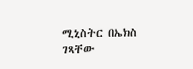ሚኒስትር በኤክስ ገጻቸው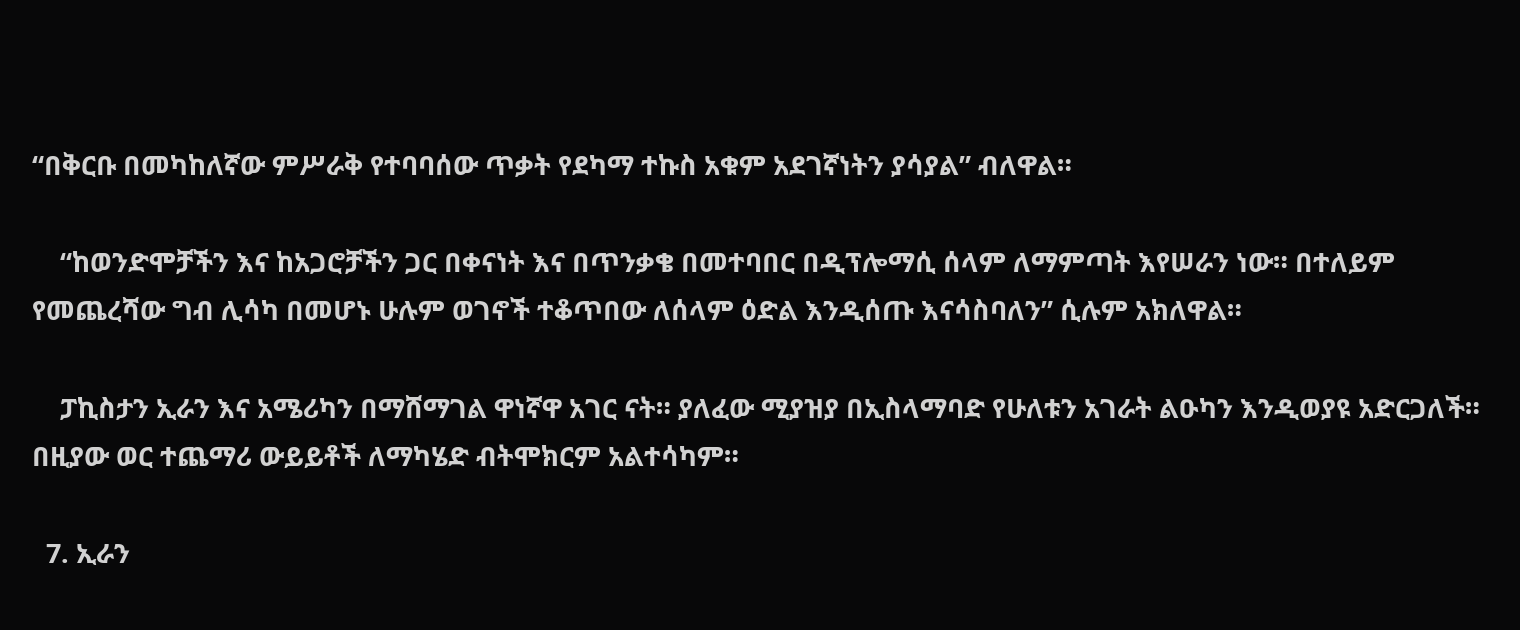“በቅርቡ በመካከለኛው ምሥራቅ የተባባሰው ጥቃት የደካማ ተኩስ አቁም አደገኛነትን ያሳያል” ብለዋል።

    “ከወንድሞቻችን እና ከአጋሮቻችን ጋር በቀናነት እና በጥንቃቄ በመተባበር በዲፕሎማሲ ሰላም ለማምጣት እየሠራን ነው። በተለይም የመጨረሻው ግብ ሊሳካ በመሆኑ ሁሉም ወገኖች ተቆጥበው ለሰላም ዕድል እንዲሰጡ እናሳስባለን” ሲሉም አክለዋል።

    ፓኪስታን ኢራን እና አሜሪካን በማሸማገል ዋነኛዋ አገር ናት። ያለፈው ሚያዝያ በኢስላማባድ የሁለቱን አገራት ልዑካን እንዲወያዩ አድርጋለች። በዚያው ወር ተጨማሪ ውይይቶች ለማካሄድ ብትሞክርም አልተሳካም።

  7. ኢራን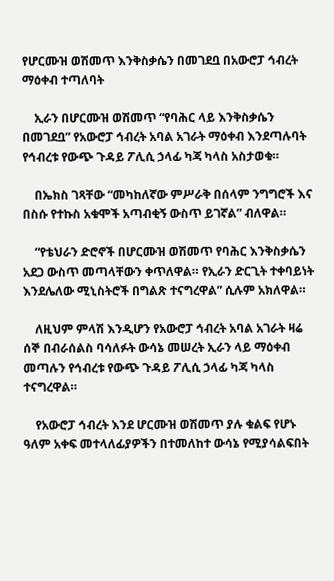የሆርሙዝ ወሽመጥ እንቅስቃሴን በመገደቧ በአውሮፓ ኅብረት ማዕቀብ ተጣለባት

    ኢራን በሆርሙዝ ወሽመጥ “የባሕር ላይ እንቅስቃሴን በመገደቧ” የአውሮፓ ኅብረት አባል አገራት ማዕቀብ እንደጣሉባት የኅብረቱ የውጭ ጉዳይ ፖሊሲ ኃላፊ ካጃ ካላስ አስታወቁ።

    በኤክስ ገጻቸው “መካከለኛው ምሥራቅ በሰላም ንግግሮች እና በስሱ የተኩስ አቁሞች አጣብቂኝ ውስጥ ይገኛል” ብለዋል።

    “የቴህራን ድሮኖች በሆርሙዝ ወሽመጥ የባሕር እንቅስቃሴን አደጋ ውስጥ መጣላቸውን ቀጥለዋል። የኢራን ድርጊት ተቀባይነት እንደሌለው ሚኒስትሮች በግልጽ ተናግረዋል” ሲሉም አክለዋል።

    ለዚህም ምላሽ እንዲሆን የአውሮፓ ኅብረት አባል አገራት ዛሬ ሰኞ በብራሰልስ ባሳለፉት ውሳኔ መሠረት ኢራን ላይ ማዕቀብ መጣሉን የኅብረቱ የውጭ ጉዳይ ፖሊሲ ኃላፊ ካጃ ካላስ ተናግረዋል።

    የአውሮፓ ኅብረት እንደ ሆርሙዝ ወሽመጥ ያሉ ቁልፍ የሆኑ ዓለም አቀፍ መተላለፊያዎችን በተመለከተ ውሳኔ የሚያሳልፍበት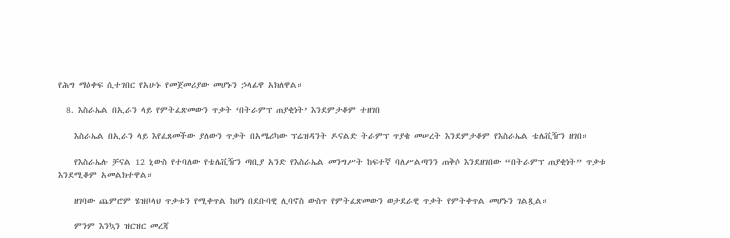የሕግ ማዕቀፍ ሲተገበር የአሁኑ የመጀመሪያው መሆኑን ኃላፊዋ አክለዋል።

  8. እስራኤል በኢራን ላይ የምትፈጽመውን ጥቃት ‘በትራምፕ ጠያቂነት’ እንደምታቆም ተዘገበ

    እስራኤል በኢራን ላይ እየፈጸመችው ያለውን ጥቃት በአሜሪካው ፕሬዝዳንት ዶናልድ ትራምፕ ጥያቄ መሠረት እንደምታቆም የእስራኤል ቴሌቪዥን ዘገበ።

    የእስራኤሉ ቻናል 12 ኒውስ የተባለው የቴሌቪዥን ጣቢያ አንድ የእስራኤል መንግሥት ከፍተኛ ባለሥልጣንን ጠቅሶ እንደዘገበው “በትራምፕ ጠያቂነት” ጥቃቱ እንደሚቆም አመልክተዋል።

    ዘገባው ጨምሮም ሄዝቦላህ ጥቃቱን የሚቀጥል ከሆነ በደቡባዊ ሊባኖስ ውስጥ የምትፈጽመውን ወታደራዊ ጥቃት የምትቀጥል መሆኑን ገልጿል።

    ምንም እንኳን ዝርዝር መረጃ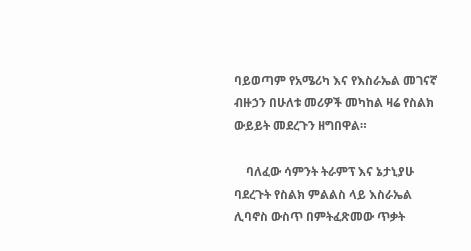ባይወጣም የአሜሪካ እና የእስራኤል መገናኛ ብዙኃን በሁለቱ መሪዎች መካከል ዛሬ የስልክ ውይይት መደረጉን ዘግበዋል።

    ባለፈው ሳምንት ትራምፕ እና ኔታኒያሁ ባደረጉት የስልክ ምልልስ ላይ እስራኤል ሊባኖስ ውስጥ በምትፈጽመው ጥቃት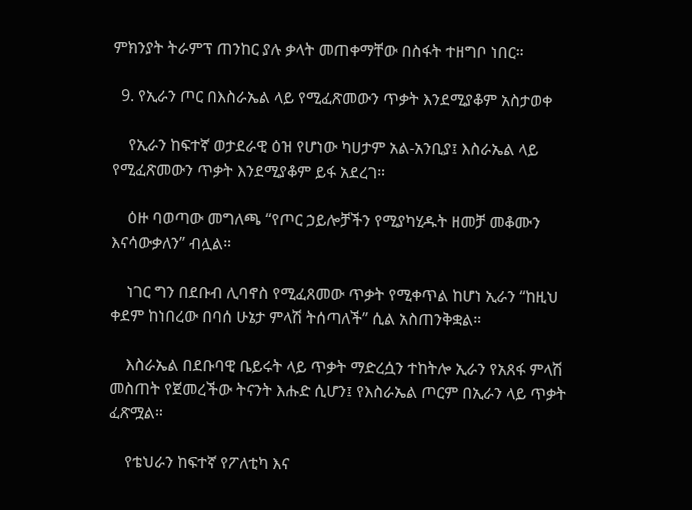ምክንያት ትራምፕ ጠንከር ያሉ ቃላት መጠቀማቸው በስፋት ተዘግቦ ነበር።

  9. የኢራን ጦር በእስራኤል ላይ የሚፈጽመውን ጥቃት እንደሚያቆም አስታወቀ

    የኢራን ከፍተኛ ወታደራዊ ዕዝ የሆነው ካሀታም አል-አንቢያ፤ እስራኤል ላይ የሚፈጽመውን ጥቃት እንደሚያቆም ይፋ አደረገ።

    ዕዙ ባወጣው መግለጫ “የጦር ኃይሎቻችን የሚያካሂዱት ዘመቻ መቆሙን እናሳውቃለን” ብሏል።

    ነገር ግን በደቡብ ሊባኖስ የሚፈጸመው ጥቃት የሚቀጥል ከሆነ ኢራን “ከዚህ ቀደም ከነበረው በባሰ ሁኔታ ምላሽ ትሰጣለች” ሲል አስጠንቅቋል።

    እስራኤል በደቡባዊ ቤይሩት ላይ ጥቃት ማድረሷን ተከትሎ ኢራን የአጸፋ ምላሽ መስጠት የጀመረችው ትናንት እሑድ ሲሆን፤ የእስራኤል ጦርም በኢራን ላይ ጥቃት ፈጽሟል።

    የቴህራን ከፍተኛ የፖለቲካ እና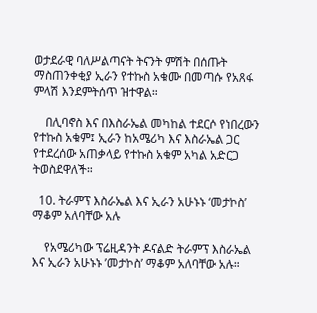ወታደራዊ ባለሥልጣናት ትናንት ምሽት በሰጡት ማስጠንቀቂያ ኢራን የተኩስ አቁሙ በመጣሱ የአጸፋ ምላሽ እንደምትሰጥ ዝተዋል።

    በሊባኖስ እና በእስራኤል መካከል ተደርሶ የነበረውን የተኩስ አቁም፤ ኢራን ከአሜሪካ እና እስራኤል ጋር የተደረሰው አጠቃላይ የተኩስ አቁም አካል አድርጋ ትወስደዋለች።

  10. ትራምፕ እስራኤል እና ኢራን አሁኑኑ ‘መታኮስ’ ማቆም አለባቸው አሉ

    የአሜሪካው ፕሬዚዳንት ዶናልድ ትራምፕ እስራኤል እና ኢራን አሁኑኑ ’መታኮስ’ ማቆም አለባቸው አሉ።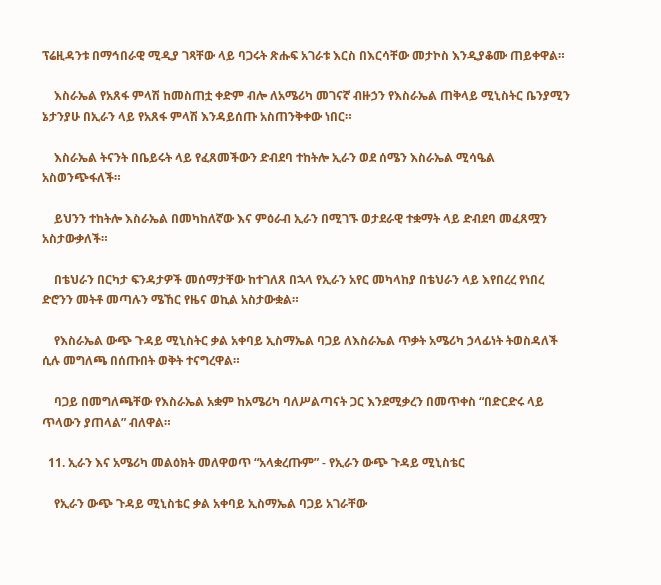ፕሬዚዳንቱ በማኅበራዊ ሚዲያ ገጻቸው ላይ ባጋሩት ጽሑፍ አገራቱ እርስ በእርሳቸው መታኮስ እንዲያቆሙ ጠይቀዋል።

    እስራኤል የአጸፋ ምላሽ ከመስጠቷ ቀድም ብሎ ለአሜሪካ መገናኛ ብዙኃን የእስራኤል ጠቅላይ ሚኒስትር ቤንያሚን ኔታንያሁ በኢራን ላይ የአጸፋ ምላሽ እንዳይሰጡ አስጠንቅቀው ነበር።

    እስራኤል ትናንት በቤይሩት ላይ የፈጸመችውን ድብደባ ተከትሎ ኢራን ወደ ሰሜን እስራኤል ሚሳዔል አስወንጭፋለች።

    ይህንን ተከትሎ እስራኤል በመካከለኛው እና ምዕራብ ኢራን በሚገኙ ወታደራዊ ተቋማት ላይ ድብደባ መፈጸሟን አስታውቃለች።

    በቴህራን በርካታ ፍንዳታዎች መሰማታቸው ከተገለጸ በኋላ የኢራን አየር መካላከያ በቴህራን ላይ እየበረረ የነበረ ድሮንን መትቶ መጣሉን ሜኸር የዜና ወኪል አስታውቋል።

    የእስራኤል ውጭ ጉዳይ ሚኒስትር ቃል አቀባይ ኢስማኤል ባጋይ ለእስራኤል ጥቃት አሜሪካ ኃላፊነት ትወስዳለች ሲሉ መግለጫ በሰጡበት ወቅት ተናግረዋል።

    ባጋይ በመግለጫቸው የእስራኤል አቋም ከአሜሪካ ባለሥልጣናት ጋር እንደሚቃረን በመጥቀስ “በድርድሩ ላይ ጥላውን ያጠላል” ብለዋል።

  11. ኢራን እና አሜሪካ መልዕክት መለዋወጥ “አላቋረጡም” - የኢራን ውጭ ጉዳይ ሚኒስቴር

    የኢራን ውጭ ጉዳይ ሚኒስቴር ቃል አቀባይ ኢስማኤል ባጋይ አገራቸው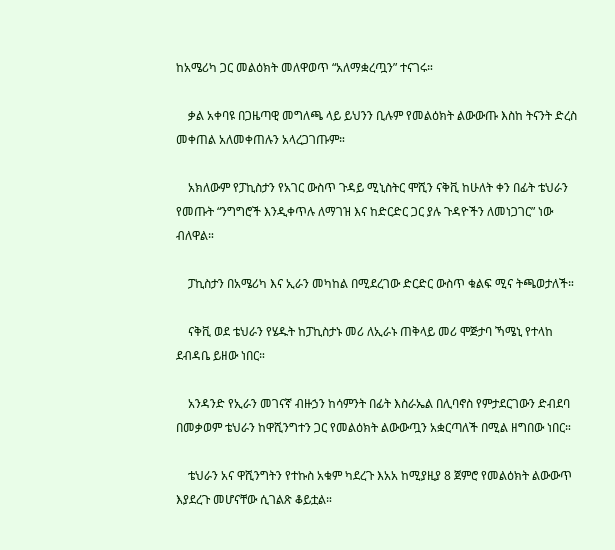ከአሜሪካ ጋር መልዕክት መለዋወጥ “አለማቋረጧን” ተናገሩ።

    ቃል አቀባዩ በጋዜጣዊ መግለጫ ላይ ይህንን ቢሉም የመልዕክት ልውውጡ እስከ ትናንት ድረስ መቀጠል አለመቀጠሉን አላረጋገጡም።

    አክለውም የፓኪስታን የአገር ውስጥ ጉዳይ ሚኒስትር ሞሺን ናቅቪ ከሁለት ቀን በፊት ቴህራን የመጡት “ንግግሮች እንዲቀጥሉ ለማገዝ እና ከድርድር ጋር ያሉ ጉዳዮችን ለመነጋገር” ነው ብለዋል።

    ፓኪስታን በአሜሪካ እና ኢራን መካከል በሚደረገው ድርድር ውስጥ ቁልፍ ሚና ትጫወታለች።

    ናቅቪ ወደ ቴህራን የሄዱት ከፓኪስታኑ መሪ ለኢራኑ ጠቅላይ መሪ ሞጅታባ ኻሜኒ የተላከ ደብዳቤ ይዘው ነበር።

    አንዳንድ የኢራን መገናኛ ብዙኃን ከሳምንት በፊት እስራኤል በሊባኖስ የምታደርገውን ድብደባ በመቃወም ቴህራን ከዋሺንግተን ጋር የመልዕክት ልውውጧን አቋርጣለች በሚል ዘግበው ነበር።

    ቴህራን አና ዋሺንግትን የተኩስ አቁም ካደረጉ እአአ ከሚያዚያ 8 ጀምሮ የመልዕክት ልውውጥ እያደረጉ መሆናቸው ሲገልጽ ቆይቷል።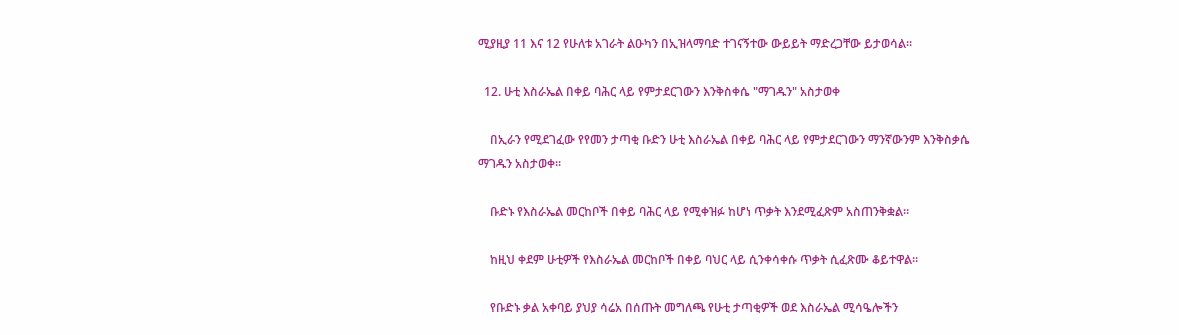ሚያዚያ 11 እና 12 የሁለቱ አገራት ልዑካን በኢዝላማባድ ተገናኝተው ውይይት ማድረጋቸው ይታወሳል።

  12. ሁቲ እስራኤል በቀይ ባሕር ላይ የምታደርገውን እንቅስቀሴ "ማገዱን" አስታወቀ

    በኢራን የሚደገፈው የየመን ታጣቂ ቡድን ሁቲ እስራኤል በቀይ ባሕር ላይ የምታደርገውን ማንኛውንም እንቅስቃሴ ማገዱን አስታወቀ።

    ቡድኑ የእስራኤል መርከቦች በቀይ ባሕር ላይ የሚቀዝፉ ከሆነ ጥቃት እንደሚፈጽም አስጠንቅቋል።

    ከዚህ ቀደም ሁቲዎች የእስራኤል መርከቦች በቀይ ባህር ላይ ሲንቀሳቀሱ ጥቃት ሲፈጽሙ ቆይተዋል።

    የቡድኑ ቃል አቀባይ ያህያ ሳሬአ በሰጡት መግለጫ የሁቲ ታጣቂዎች ወደ እስራኤል ሚሳዔሎችን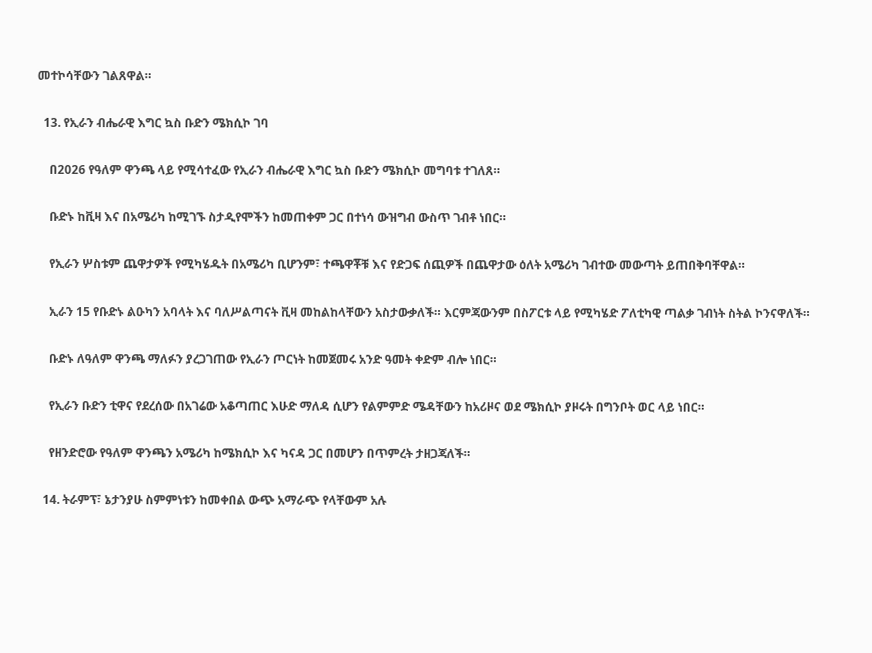መተኮሳቸውን ገልጸዋል።

  13. የኢራን ብሔራዊ እግር ኳስ ቡድን ሜክሲኮ ገባ

    በ2026 የዓለም ዋንጫ ላይ የሚሳተፈው የኢራን ብሔራዊ እግር ኳስ ቡድን ሜክሲኮ መግባቱ ተገለጸ።

    ቡድኑ ከቪዛ እና በአሜሪካ ከሚገኙ ስታዲየሞችን ከመጠቀም ጋር በተነሳ ውዝግብ ውስጥ ገብቶ ነበር።

    የኢራን ሦስቱም ጨዋታዎች የሚካሄዱት በአሜሪካ ቢሆንም፣ ተጫዋቾቹ እና የድጋፍ ሰጪዎች በጨዋታው ዕለት አሜሪካ ገብተው መውጣት ይጠበቅባቸዋል።

    ኢራን 15 የቡድኑ ልዑካን አባላት እና ባለሥልጣናት ቪዛ መከልከላቸውን አስታውቃለች። እርምጃውንም በስፖርቱ ላይ የሚካሄድ ፖለቲካዊ ጣልቃ ገብነት ስትል ኮንናዋለች።

    ቡድኑ ለዓለም ዋንጫ ማለፉን ያረጋገጠው የኢራን ጦርነት ከመጀመሩ አንድ ዓመት ቀድም ብሎ ነበር።

    የኢራን ቡድን ቲዋና የደረሰው በአገሬው አቆጣጠር እሁድ ማለዳ ሲሆን የልምምድ ሜዳቸውን ከአሪዞና ወደ ሜክሲኮ ያዞሩት በግንቦት ወር ላይ ነበር።

    የዘንድሮው የዓለም ዋንጫን አሜሪካ ከሜክሲኮ እና ካናዳ ጋር በመሆን በጥምረት ታዘጋጃለች።

  14. ትራምፕ፣ ኔታንያሁ ስምምነቱን ከመቀበል ውጭ አማራጭ የላቸውም አሉ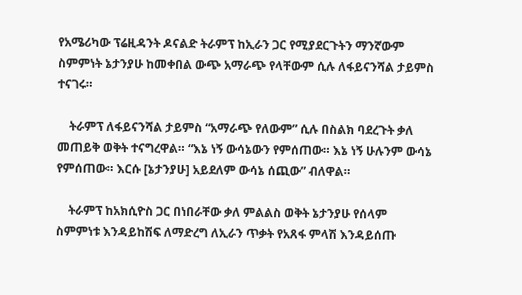የአሜሪካው ፕሬዚዳንት ዶናልድ ትራምፕ ከኢራን ጋር የሚያደርጉትን ማንኛውም ስምምነት ኔታንያሁ ከመቀበል ውጭ አማራጭ የላቸውም ሲሉ ለፋይናንሻል ታይምስ ተናገሩ።

    ትራምፕ ለፋይናንሻል ታይምስ “አማራጭ የለውም” ሲሉ በስልክ ባደረጉት ቃለ መጠይቅ ወቅት ተናግረዋል። “እኔ ነኝ ውሳኔውን የምሰጠው። እኔ ነኝ ሁሉንም ውሳኔ የምሰጠው። እርሱ [ኔታንያሁ] አይደለም ውሳኔ ሰጪው” ብለዋል።

    ትራምፕ ከአክሲዮስ ጋር በነበራቸው ቃለ ምልልስ ወቅት ኔታንያሁ የሰላም ስምምነቱ እንዳይከሽፍ ለማድረግ ለኢራን ጥቃት የአጸፋ ምላሽ እንዳይሰጡ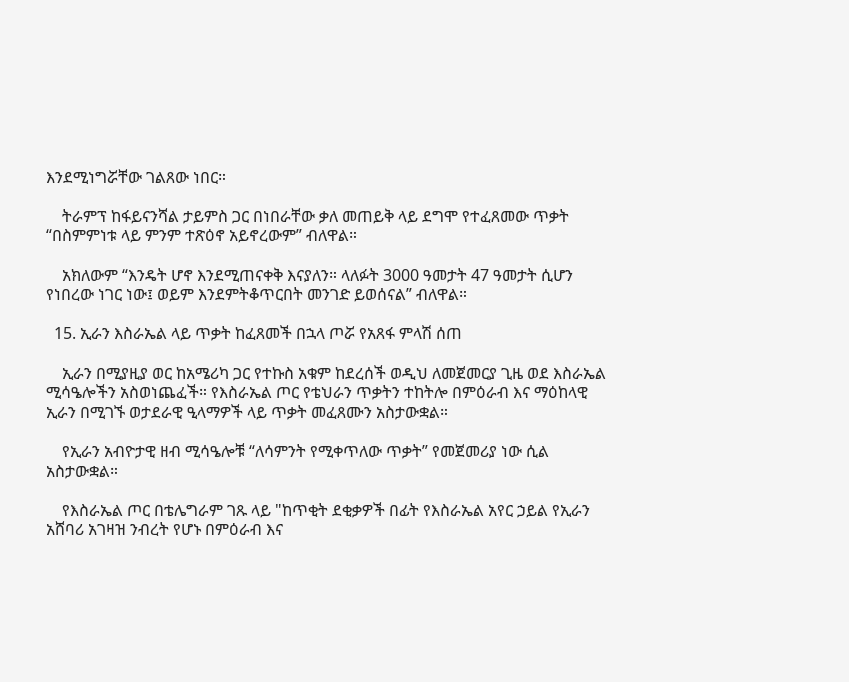እንደሚነግሯቸው ገልጸው ነበር።

    ትራምፕ ከፋይናንሻል ታይምስ ጋር በነበራቸው ቃለ መጠይቅ ላይ ደግሞ የተፈጸመው ጥቃት “በስምምነቱ ላይ ምንም ተጽዕኖ አይኖረውም” ብለዋል።

    አክለውም “እንዴት ሆኖ እንደሚጠናቀቅ እናያለን። ላለፉት 3000 ዓመታት 47 ዓመታት ሲሆን የነበረው ነገር ነው፤ ወይም እንደምትቆጥርበት መንገድ ይወሰናል” ብለዋል።

  15. ኢራን እስራኤል ላይ ጥቃት ከፈጸመች በኋላ ጦሯ የአጸፋ ምላሽ ሰጠ

    ኢራን በሚያዚያ ወር ከአሜሪካ ጋር የተኩስ አቁም ከደረሰች ወዲህ ለመጀመርያ ጊዜ ወደ እስራኤል ሚሳዔሎችን አስወነጨፈች። የእስራኤል ጦር የቴህራን ጥቃትን ተከትሎ በምዕራብ እና ማዕከላዊ ኢራን በሚገኙ ወታደራዊ ዒላማዎች ላይ ጥቃት መፈጸሙን አስታውቋል።

    የኢራን አብዮታዊ ዘብ ሚሳዔሎቹ “ለሳምንት የሚቀጥለው ጥቃት” የመጀመሪያ ነው ሲል አስታውቋል።

    የእስራኤል ጦር በቴሌግራም ገጹ ላይ "ከጥቂት ደቂቃዎች በፊት የእስራኤል አየር ኃይል የኢራን አሸባሪ አገዛዝ ንብረት የሆኑ በምዕራብ እና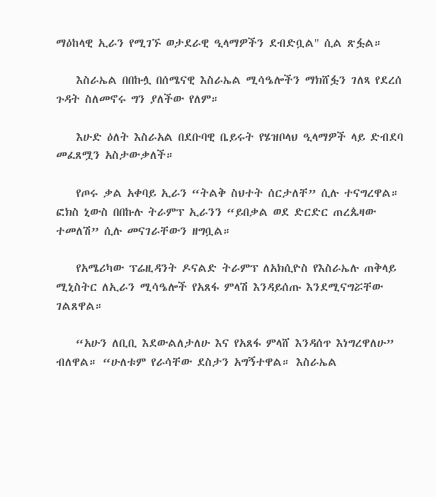ማዕከላዊ ኢራን የሚገኙ ወታደራዊ ዒላማዎችን ደብድቧል" ሲል ጽፏል።

    እስራኤል በበኩሏ በሰሜናዊ እስራኤል ሚሳዔሎችን ማክሸፏን ገለጻ የደረሰ ጉዳት ስለመኖሩ ግን ያለችው የለም።

    እሁድ ዕለት እስራአል በደቡባዊ ቤይሩት የሄዝቦላህ ዒላማዎች ላይ ድብደባ መፈጸሟን አስታውቃለች።

    የጦሩ ቃል አቀባይ ኢራን “ትልቅ ስህተት ሰርታለቸ” ሲሉ ተናግረዋል። ፎክስ ኒውስ በበኩሉ ትራምፕ ኢራንን “ይበቃል ወደ ድርድር ጠረጴዛው ተመለሽ” ሲሉ መናገራቸውን ዘግቧል።

    የአሜሪካው ፕሬዚዳንት ዶናልድ ትራምፕ ለአክሲዮስ የእስራኤሉ ጠቅላይ ሚኒስትር ለኢራን ሚሳዔሎች የአጸፋ ምላሽ እንዳይሰጡ እንደሚናግሯቸው ገልጸዋል።

    “አሁን ለቢቢ እደውልለታለሁ እና የአጸፋ ምላሸ እንዳሰጥ እነግረዋለሁ” ብለዋል። “ሁለቱም የራሳቸው ደስታን አግኝተዋል። እስራኤል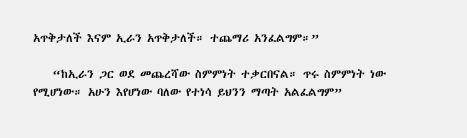አጥቅታለች እናም ኢራን አጥቅታለች። ተጨማሪ አንፈልግም።”

    “ከኢራን ጋር ወደ መጨረሻው ስምምነት ተቃርበናል። ጥሩ ስምምነት ነው የሚሆነው። አሁን እየሆነው ባለው የተነሳ ይህንን ማጣት አልፈልግም”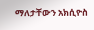ማለታቸውን አክሲዮስ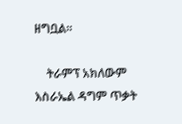ዘግቧል።

    ትራምፕ አክለውም እስራኤል ዳግም ጥቃት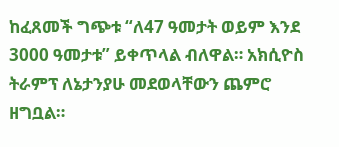ከፈጸመች ግጭቱ “ለ47 ዓመታት ወይም እንደ 3000 ዓመታቱ” ይቀጥላል ብለዋል። አክሲዮስ ትራምፕ ለኔታንያሁ መደወላቸውን ጨምሮ ዘግቧል።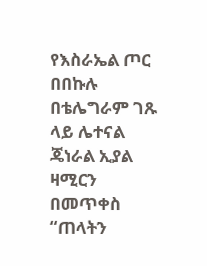የእስራኤል ጦር በበኩሉ በቴሌግራም ገጹ ላይ ሌተናል ጄነራል ኢያል ዛሚርን በመጥቀስ “ጠላትን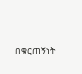በቁርጠኝነት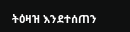ትዕዛዝ እንደተሰጠን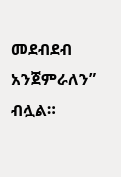መደብደብ አንጀምራለን” ብሏል።